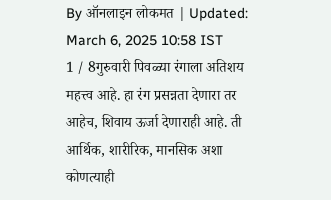By ऑनलाइन लोकमत | Updated: March 6, 2025 10:58 IST
1 / 8गुरुवारी पिवळ्या रंगाला अतिशय महत्त्व आहे. हा रंग प्रसन्नता देणारा तर आहेच, शिवाय ऊर्जा देणाराही आहे. ती आर्थिक, शारीरिक, मानसिक अशा कोणत्याही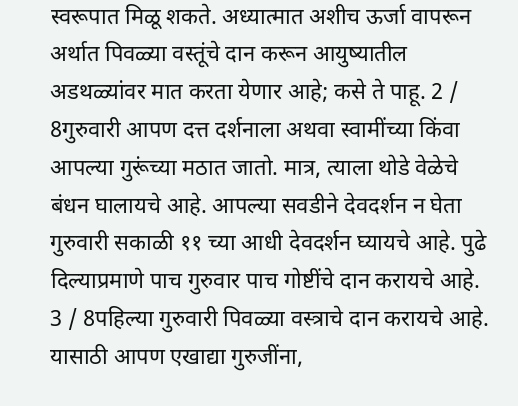स्वरूपात मिळू शकते. अध्यात्मात अशीच ऊर्जा वापरून अर्थात पिवळ्या वस्तूंचे दान करून आयुष्यातील अडथळ्यांवर मात करता येणार आहे; कसे ते पाहू. 2 / 8गुरुवारी आपण दत्त दर्शनाला अथवा स्वामींच्या किंवा आपल्या गुरूंच्या मठात जातो. मात्र, त्याला थोडे वेळेचे बंधन घालायचे आहे. आपल्या सवडीने देवदर्शन न घेता गुरुवारी सकाळी ११ च्या आधी देवदर्शन घ्यायचे आहे. पुढे दिल्याप्रमाणे पाच गुरुवार पाच गोष्टींचे दान करायचे आहे. 3 / 8पहिल्या गुरुवारी पिवळ्या वस्त्राचे दान करायचे आहे. यासाठी आपण एखाद्या गुरुजींना,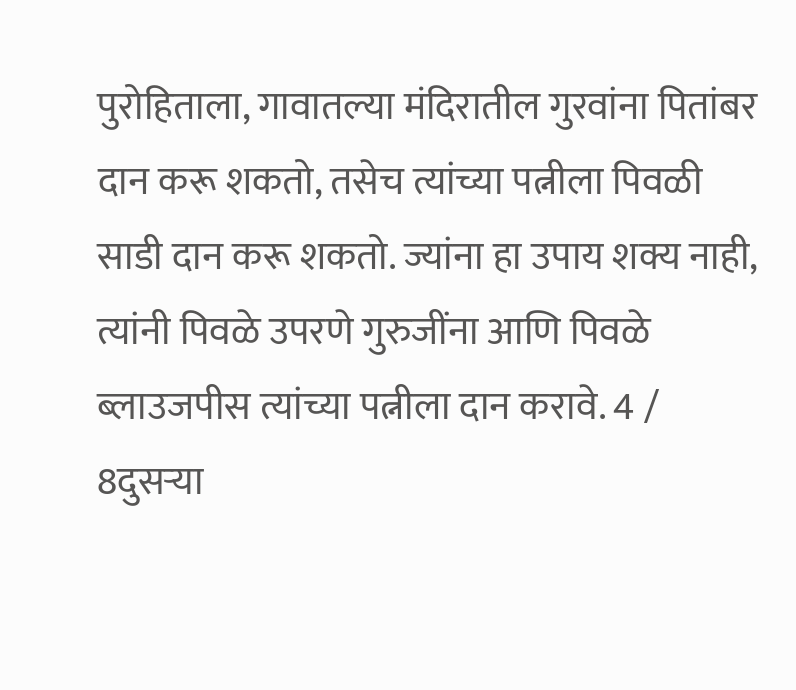पुरोहिताला, गावातल्या मंदिरातील गुरवांना पितांबर दान करू शकतो, तसेच त्यांच्या पत्नीला पिवळी साडी दान करू शकतो. ज्यांना हा उपाय शक्य नाही, त्यांनी पिवळे उपरणे गुरुजींना आणि पिवळे ब्लाउजपीस त्यांच्या पत्नीला दान करावे. 4 / 8दुसऱ्या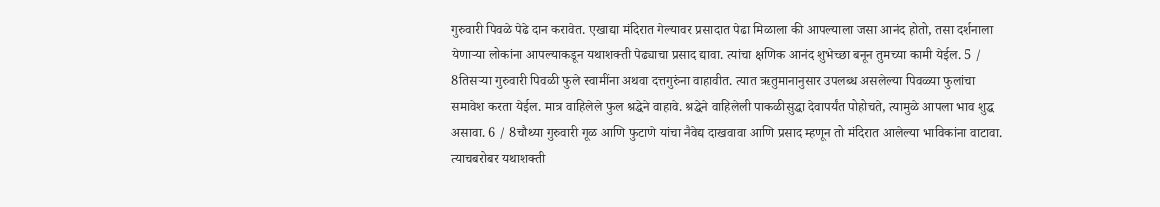गुरुवारी पिवळे पेढे दान करावेत. एखाद्या मंदिरात गेल्यावर प्रसादात पेढा मिळाला की आपल्याला जसा आनंद होतो, तसा दर्शनाला येणाऱ्या लोकांना आपल्याकडून यथाशक्ती पेढ्याचा प्रसाद द्यावा. त्यांचा क्षणिक आनंद शुभेच्छा बनून तुमच्या कामी येईल. 5 / 8तिसऱ्या गुरुवारी पिवळी फुले स्वामींना अथवा दत्तगुरुंना वाहावीत. त्यात ऋतुमानानुसार उपलब्ध असलेल्या पिवळ्या फुलांचा समावेश करता येईल. मात्र वाहिलेले फुल श्रद्धेने वाहावे. श्रद्धेने वाहिलेली पाकळीसुद्धा देवापर्यंत पोहोचते, त्यामुळे आपला भाव शुद्ध असावा. 6 / 8चौथ्या गुरुवारी गूळ आणि फुटाणे यांचा नैवेद्य दाखवावा आणि प्रसाद म्हणून तो मंदिरात आलेल्या भाविकांना वाटावा. त्याचबरोबर यथाशक्ती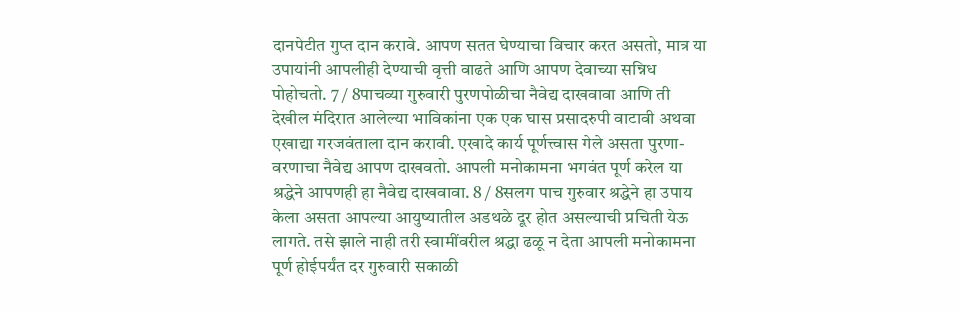दानपेटीत गुप्त दान करावे. आपण सतत घेण्याचा विचार करत असतो, मात्र या उपायांनी आपलीही देण्याची वृत्ती वाढते आणि आपण देवाच्या सन्निध पोहोचतो. 7 / 8पाचव्या गुरुवारी पुरणपोळीचा नैवेद्य दाखवावा आणि ती देखील मंदिरात आलेल्या भाविकांना एक एक घास प्रसादरुपी वाटावी अथवा एखाद्या गरजवंताला दान करावी. एखादे कार्य पूर्णत्त्वास गेले असता पुरणा-वरणाचा नैवेद्य आपण दाखवतो. आपली मनोकामना भगवंत पूर्ण करेल या श्रद्धेने आपणही हा नैवेद्य दाखवावा. 8 / 8सलग पाच गुरुवार श्रद्धेने हा उपाय केला असता आपल्या आयुष्यातील अडथळे दूर होत असल्याची प्रचिती येऊ लागते. तसे झाले नाही तरी स्वामींवरील श्रद्धा ढळू न देता आपली मनोकामना पूर्ण होईपर्यंत दर गुरुवारी सकाळी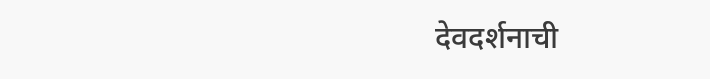देवदर्शनाची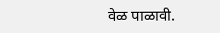वेळ पाळावी.